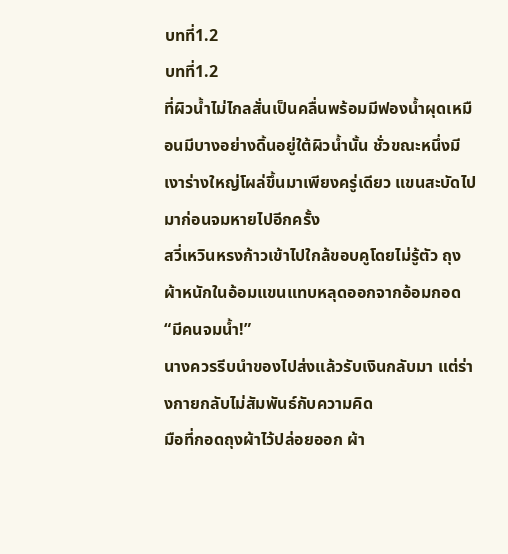บทที่1.2
บทที่1.2
ที่ผิวน้ำไม่ไกลสั่นเป็นคลื่นพร้อมมีฟองน้ำผุดเหมือนมีบางอย่างดิ้นอยู่ใต้ผิวน้ำนั้น ชั่วขณะหนึ่งมีเงาร่างใหญ่โผล่ขึ้นมาเพียงครู่เดียว แขนสะบัดไปมาก่อนจมหายไปอีกครั้ง
สวี่เหวินหรงก้าวเข้าไปใกล้ขอบคูโดยไม่รู้ตัว ถุงผ้าหนักในอ้อมแขนแทบหลุดออกจากอ้อมกอด
“มีคนจมน้ำ!”
นางควรรีบนำของไปส่งแล้วรับเงินกลับมา แต่ร่างกายกลับไม่สัมพันธ์กับความคิด
มือที่กอดถุงผ้าไว้ปล่อยออก ผ้า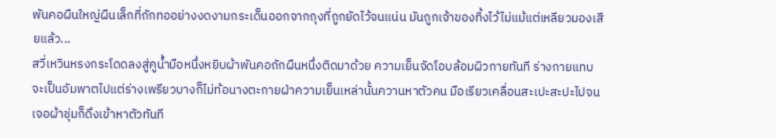พันคอผืนใหญ่ผืนเล็กที่ถักทออย่างงดงามกระเด็นออกจากถุงที่ถูกยัดไว้จนแน่น มันถูกเจ้าของทิ้งไว้ไม่แม้แต่เหลียวมองเสียแล้ว...
สวี่เหวินหรงกระโดดลงสู่คูน้ำมือหนึ่งหยิบผ้าพันคอถักผืนหนึ่งติดมาด้วย ความเย็นจัดโอบล้อมผิวกายทันที ร่างกายแทบจะเป็นอัมพาตไปแต่ร่างเพรียวบางก็ไม่ท้อนางตะกายฝ่าความเย็นเหล่านั้นควานหาตัวคน มือเรียวเคลื่อนสะเปะสะปะไปจนเจอผ้าชุ่มก็ดึงเข้าหาตัวทันที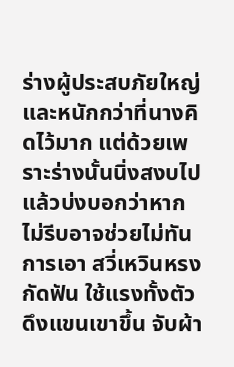ร่างผู้ประสบภัยใหญ่และหนักกว่าที่นางคิดไว้มาก แต่ด้วยเพราะร่างนั้นนิ่งสงบไปแล้วบ่งบอกว่าหากไม่รีบอาจช่วยไม่ทันการเอา สวี่เหวินหรงกัดฟัน ใช้แรงทั้งตัวดึงแขนเขาขึ้น จับผ้า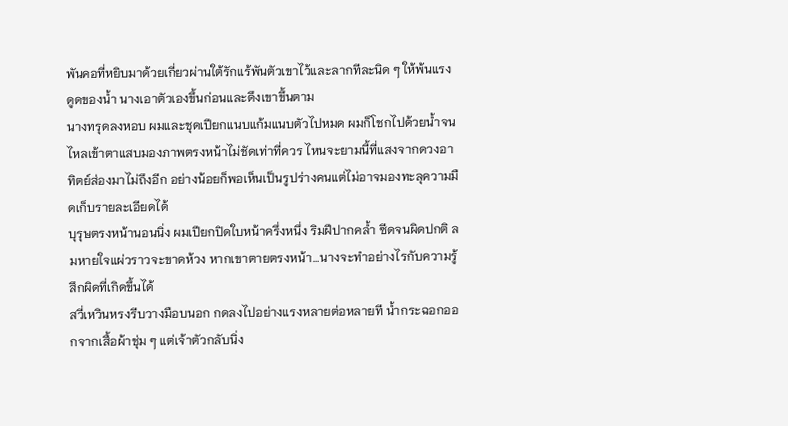พันคอที่หยิบมาด้วยเกี่ยวผ่านใต้รักแร้พันตัวเขาไว้และลากทีละนิด ๆ ให้พ้นแรงดูดของน้ำ นางเอาตัวเองขึ้นก่อนและดึงเขาขึ้นตาม
นางทรุดลงหอบ ผมและชุดเปียกแนบแก้มแนบตัวไปหมด ผมก็โชกไปด้วยน้ำจนไหลเข้าตาแสบมองภาพตรงหน้าไม่ชัดเท่าที่ควร ไหนจะยามนี้ที่แสงจากดวงอาทิตย์ส่องมาไม่ถึงอีก อย่างน้อยก็พอเห็นเป็นรูปร่างคนแต่ไม่อาจมองทะลุความมืดเก็บรายละเอียดได้
บุรุษตรงหน้านอนนิ่ง ผมเปียกปิดใบหน้าครึ่งหนึ่ง ริมฝีปากคล้ำ ซีดจนผิดปกติ ลมหายใจแผ่วราวจะขาดห้วง หากเขาตายตรงหน้า…นางจะทำอย่างไรกับความรู้สึกผิดที่เกิดขึ้นได้
สวี่เหวินหรงรีบวางมือบนอก กดลงไปอย่างแรงหลายต่อหลายที น้ำกระฉอกออกจากเสื้อผ้าชุ่ม ๆ แต่เจ้าตัวกลับนิ่ง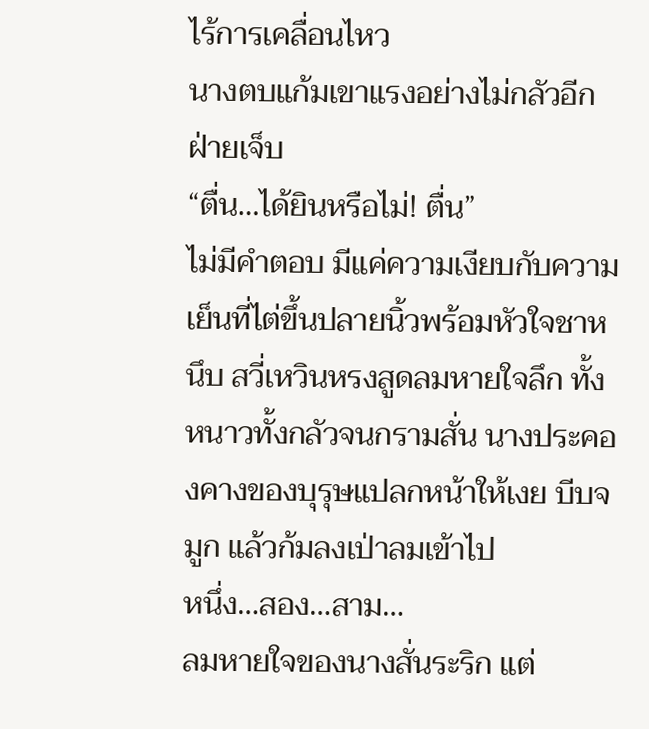ไร้การเคลื่อนไหว
นางตบแก้มเขาแรงอย่างไม่กลัวอีกฝ่ายเจ็บ
“ตื่น…ได้ยินหรือไม่! ตื่น”
ไม่มีคำตอบ มีแค่ความเงียบกับความเย็นที่ไต่ขึ้นปลายนิ้วพร้อมหัวใจชาหนึบ สวี่เหวินหรงสูดลมหายใจลึก ทั้งหนาวทั้งกลัวจนกรามสั่น นางประคองคางของบุรุษแปลกหน้าให้เงย บีบจมูก แล้วก้มลงเป่าลมเข้าไป
หนึ่ง…สอง…สาม…
ลมหายใจของนางสั่นระริก แต่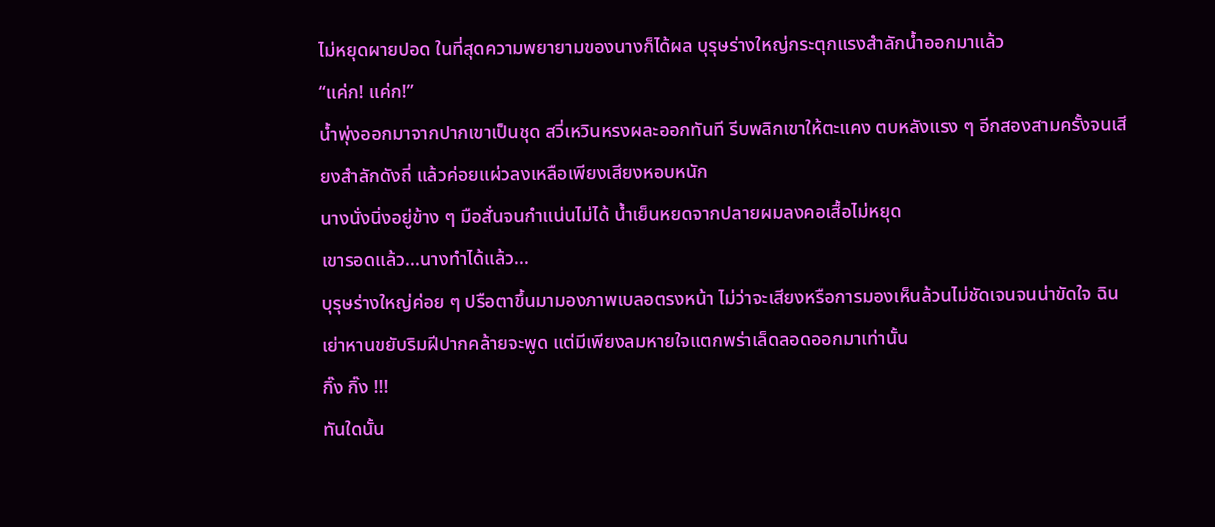ไม่หยุดผายปอด ในที่สุดความพยายามของนางก็ได้ผล บุรุษร่างใหญ่กระตุกแรงสำลักน้ำออกมาแล้ว
“แค่ก! แค่ก!”
น้ำพุ่งออกมาจากปากเขาเป็นชุด สวี่เหวินหรงผละออกทันที รีบพลิกเขาให้ตะแคง ตบหลังแรง ๆ อีกสองสามครั้งจนเสียงสำลักดังถี่ แล้วค่อยแผ่วลงเหลือเพียงเสียงหอบหนัก
นางนั่งนิ่งอยู่ข้าง ๆ มือสั่นจนกำแน่นไม่ได้ น้ำเย็นหยดจากปลายผมลงคอเสื้อไม่หยุด
เขารอดแล้ว...นางทำได้แล้ว...
บุรุษร่างใหญ่ค่อย ๆ ปรือตาขึ้นมามองภาพเบลอตรงหน้า ไม่ว่าจะเสียงหรือการมองเห็นล้วนไม่ชัดเจนจนน่าขัดใจ ฉินเย่าหานขยับริมฝีปากคล้ายจะพูด แต่มีเพียงลมหายใจแตกพร่าเล็ดลอดออกมาเท่านั้น
กิ๊ง กิ๊ง !!!
ทันใดนั้น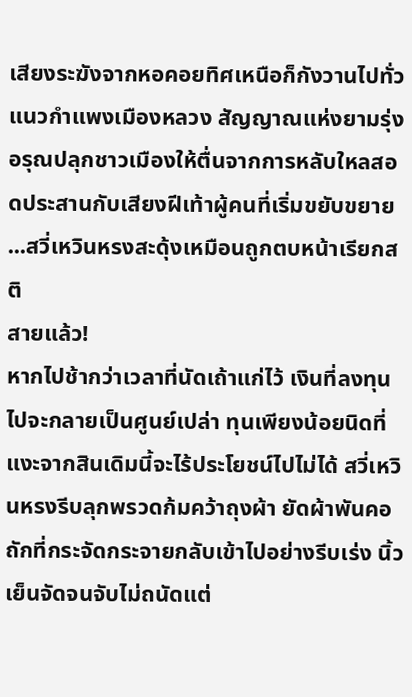เสียงระฆังจากหอคอยทิศเหนือก็กังวานไปทั่วแนวกำแพงเมืองหลวง สัญญาณแห่งยามรุ่งอรุณปลุกชาวเมืองให้ตื่นจากการหลับใหลสอดประสานกับเสียงฝีเท้าผู้คนที่เริ่มขยับขยาย
...สวี่เหวินหรงสะดุ้งเหมือนถูกตบหน้าเรียกสติ
สายแล้ว!
หากไปช้ากว่าเวลาที่นัดเถ้าแก่ไว้ เงินที่ลงทุนไปจะกลายเป็นศูนย์เปล่า ทุนเพียงน้อยนิดที่แงะจากสินเดิมนี้จะไร้ประโยชน์ไปไม่ได้ สวี่เหวินหรงรีบลุกพรวดก้มคว้าถุงผ้า ยัดผ้าพันคอถักที่กระจัดกระจายกลับเข้าไปอย่างรีบเร่ง นิ้วเย็นจัดจนจับไม่ถนัดแต่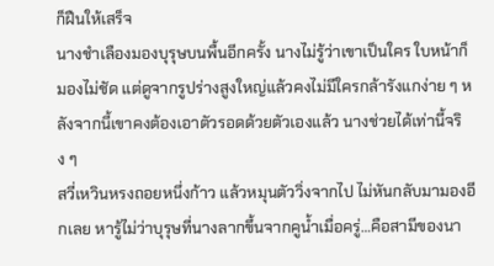ก็ฝืนให้เสร็จ
นางชำเลืองมองบุรุษบนพื้นอีกครั้ง นางไม่รู้ว่าเขาเป็นใคร ใบหน้าก็มองไม่ชัด แต่ดูจากรูปร่างสูงใหญ่แล้วคงไม่มีใครกล้ารังแกง่าย ๆ หลังจากนี้เขาคงต้องเอาตัวรอดด้วยตัวเองแล้ว นางช่วยได้เท่านี้จริง ๆ
สวี่เหวินหรงถอยหนึ่งก้าว แล้วหมุนตัววิ่งจากไป ไม่หันกลับมามองอีกเลย หารู้ไม่ว่าบุรุษที่นางลากขึ้นจากคูน้ำเมื่อครู่…คือสามีของนา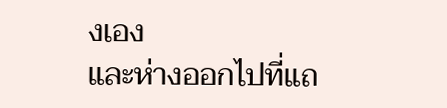งเอง
และห่างออกไปที่แถ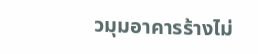วมุมอาคารร้างไม่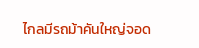ไกลมีรถม้าคันใหญ่จอด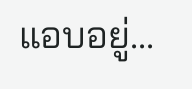แอบอยู่...